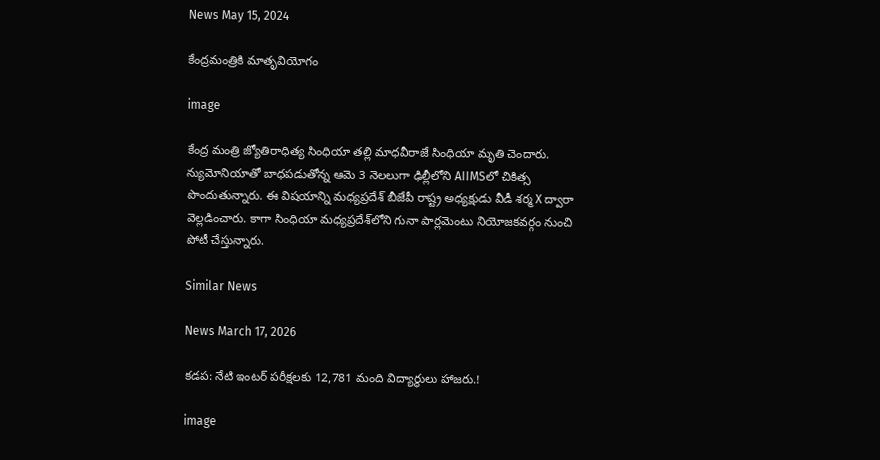News May 15, 2024

కేంద్రమంత్రికి మాతృవియోగం

image

కేంద్ర మంత్రి జ్యోతిరాధిత్య సింధియా తల్లి మాధవీరాజే సింధియా మృతి చెందారు. న్యుమోనియాతో బాధపడుతోన్న ఆమె 3 నెలలుగా ఢిల్లీలోని AIIMSలో చికిత్స పొందుతున్నారు. ఈ విషయాన్ని మధ్యప్రదేశ్ బీజేపీ రాష్ట్ర అధ్యక్షుడు వీడీ శర్మ X ద్వారా వెల్లడించారు. కాగా సింధియా మధ్యప్రదేశ్‌లోని గునా పార్లమెంటు నియోజకవర్గం నుంచి పోటీ చేస్తున్నారు.

Similar News

News March 17, 2026

కడప: నేటి ఇంటర్ పరీక్షలకు 12,781 మంది విద్యార్థులు హాజరు.!

image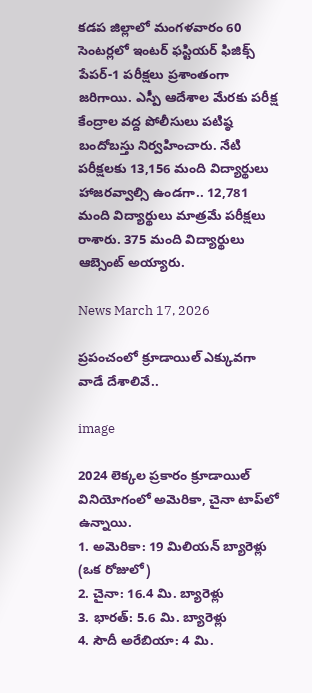కడప జిల్లాలో మంగళవారం 60 సెంటర్లలో ఇంటర్ ఫస్టియర్ ఫిజిక్స్ పేపర్-1 పరీక్షలు ప్రశాంతంగా జరిగాయి. ఎస్పీ ఆదేశాల మేరకు పరీక్ష కేంద్రాల వద్ద పోలీసులు పటిష్ఠ బందోబస్తు నిర్వహించారు. నేటి పరీక్షలకు 13,156 మంది విద్యార్థులు హాజరవ్వాల్సి ఉండగా.. 12,781 మంది విద్యార్థులు మాత్రమే పరీక్షలు రాశారు. 375 మంది విద్యార్థులు ఆబ్సెంట్ అయ్యారు.

News March 17, 2026

ప్రపంచంలో క్రూడాయిల్ ఎక్కువగా వాడే దేశాలివే..

image

2024 లెక్కల ప్రకారం క్రూడాయిల్ వినియోగంలో అమెరికా, చైనా టాప్‌లో ఉన్నాయి.
1. అమెరికా: 19 మిలియన్ బ్యారెళ్లు (ఒక రోజులో)
2. చైనా: 16.4 మి. బ్యారెళ్లు
3. భారత్: 5.6 మి. బ్యారెళ్లు
4. సౌదీ అరేబియా: 4 మి.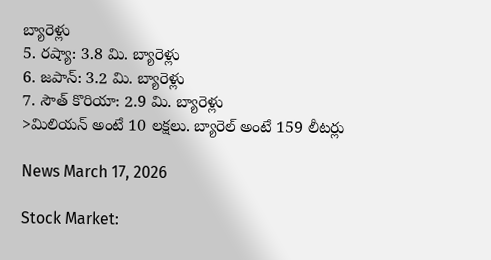బ్యారెళ్లు
5. రష్యా: 3.8 మి. బ్యారెళ్లు
6. జపాన్: 3.2 మి. బ్యారెళ్లు
7. సౌత్ కొరియా: 2.9 మి. బ్యారెళ్లు
>మిలియన్ అంటే 10 లక్షలు. బ్యారెల్ అంటే 159 లీటర్లు

News March 17, 2026

Stock Market: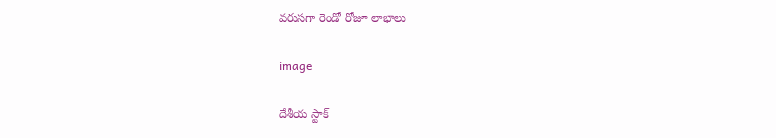వరుసగా రెండో రోజూ లాభాలు

image

దేశీయ స్టాక్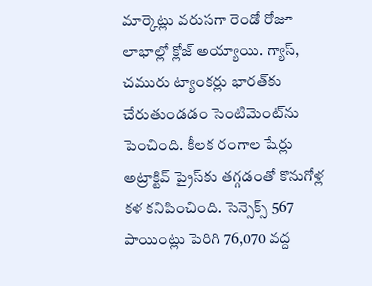మార్కెట్లు వరుసగా రెండో రోజూ లాభాల్లో క్లోజ్ అయ్యాయి. గ్యాస్, చమురు ట్యాంకర్లు భారత్‌కు చేరుతుండడం సెంటిమెంట్‌ను పెంచింది. కీలక రంగాల షేర్లు అట్రాక్టివ్ ప్రైస్‌కు తగ్గడంతో కొనుగోళ్ల కళ కనిపించింది. సెన్సెక్స్ 567 పాయింట్లు పెరిగి 76,070 వద్ద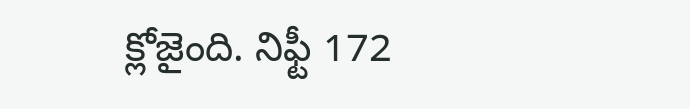క్లోజైంది. నిఫ్టీ 172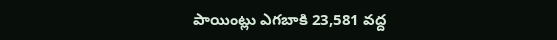పాయింట్లు ఎగబాకి 23,581 వద్ద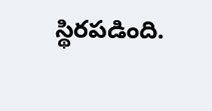స్థిరపడింది.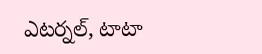ఎటర్నల్, టాటా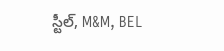స్టీల్, M&M, BEL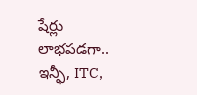షేర్లు లాభపడగా.. ఇన్ఫీ, ITC,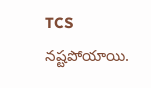TCS నష్టపోయాయి.